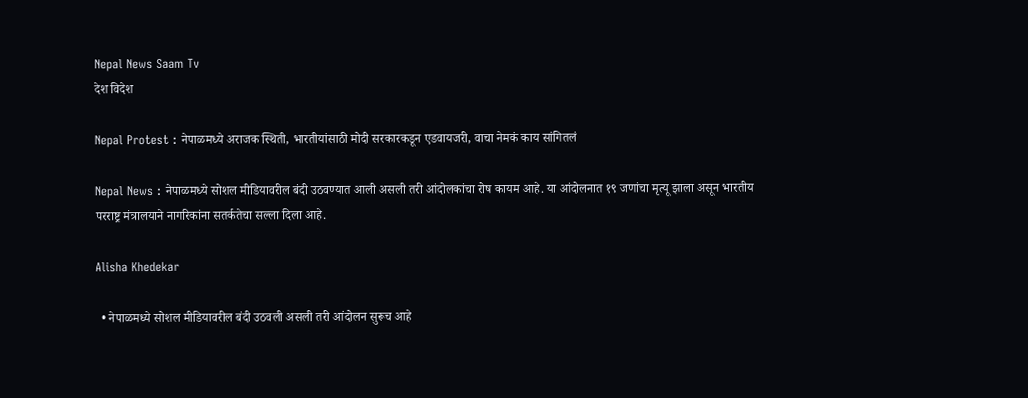Nepal News Saam Tv
देश विदेश

Nepal Protest : नेपाळमध्ये अराजक स्थिती, भारतीयांसाठी मोदी सरकारकडून एडवायजरी, वाचा नेमकं काय सांगितलं

Nepal News : नेपाळमध्ये सोशल मीडियावरील बंदी उठवण्यात आली असली तरी आंदोलकांचा रोष कायम आहे. या आंदोलनात १९ जणांचा मृत्यू झाला असून भारतीय परराष्ट्र मंत्रालयाने नागरिकांना सतर्कतेचा सल्ला दिला आहे.

Alisha Khedekar

  • नेपाळमध्ये सोशल मीडियावरील बंदी उठवली असली तरी आंदोलन सुरूच आहे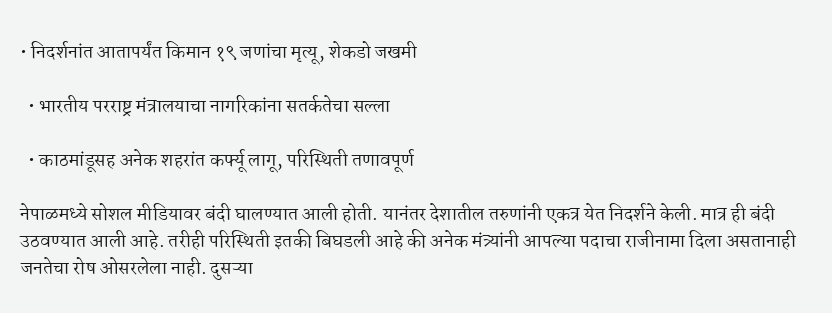• निदर्शनांत आतापर्यंत किमान १९ जणांचा मृत्यू, शेकडो जखमी

  • भारतीय परराष्ट्र मंत्रालयाचा नागरिकांना सतर्कतेचा सल्ला

  • काठमांडूसह अनेक शहरांत कर्फ्यू लागू, परिस्थिती तणावपूर्ण

नेपाळमध्ये सोशल मीडियावर बंदी घालण्यात आली होती. यानंतर देशातील तरुणांनी एकत्र येत निदर्शने केली. मात्र ही बंदी उठवण्यात आली आहे. तरीही परिस्थिती इतकी बिघडली आहे की अनेक मंत्र्यांनी आपल्या पदाचा राजीनामा दिला असतानाही जनतेचा रोष ओसरलेला नाही. दुसऱ्या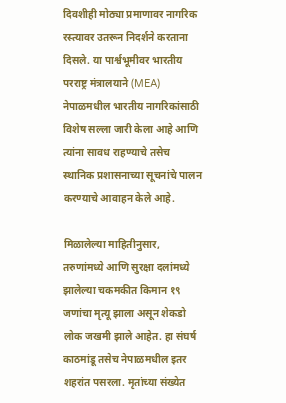दिवशीही मोठ्या प्रमाणावर नागरिक रस्त्यावर उतरून निदर्शने करताना दिसले. या पार्श्वभूमीवर भारतीय परराष्ट्र मंत्रालयाने (MEA) नेपाळमधील भारतीय नागरिकांसाठी विशेष सल्ला जारी केला आहे आणि त्यांना सावध राहण्याचे तसेच स्थानिक प्रशासनाच्या सूचनांचे पालन करण्याचे आवाहन केले आहे.

मिळालेल्या माहितीनुसार, तरुणांमध्ये आणि सुरक्षा दलांमध्ये झालेल्या चकमकीत किमान १९ जणांचा मृत्यू झाला असून शेकडो लोक जखमी झाले आहेत. हा संघर्ष काठमांडू तसेच नेपाळमधील इतर शहरांत पसरला. मृतांच्या संख्येत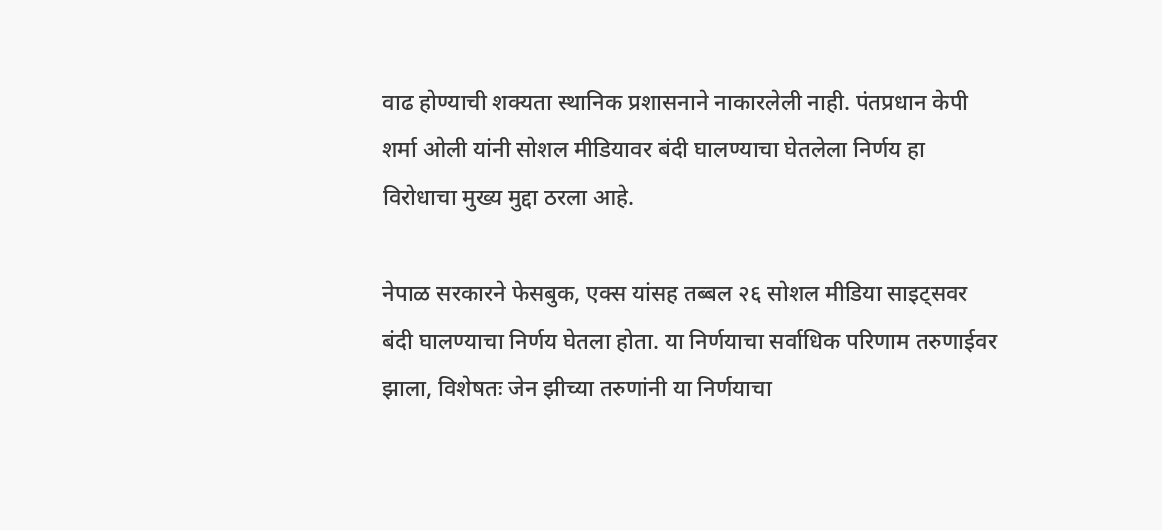वाढ होण्याची शक्यता स्थानिक प्रशासनाने नाकारलेली नाही. पंतप्रधान केपी शर्मा ओली यांनी सोशल मीडियावर बंदी घालण्याचा घेतलेला निर्णय हा विरोधाचा मुख्य मुद्दा ठरला आहे.

नेपाळ सरकारने फेसबुक, एक्स यांसह तब्बल २६ सोशल मीडिया साइट्सवर बंदी घालण्याचा निर्णय घेतला होता. या निर्णयाचा सर्वाधिक परिणाम तरुणाईवर झाला, विशेषतः जेन झीच्या तरुणांनी या निर्णयाचा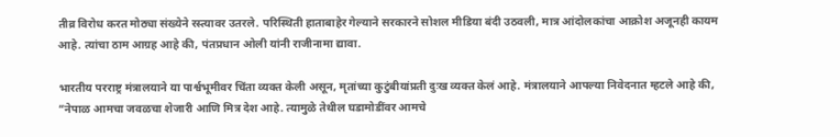तीव्र विरोध करत मोठ्या संख्येने रस्त्यावर उतरले. परिस्थिती हाताबाहेर गेल्याने सरकारने सोशल मीडिया बंदी उठवली, मात्र आंदोलकांचा आक्रोश अजूनही कायम आहे. त्यांचा ठाम आग्रह आहे की, पंतप्रधान ओली यांनी राजीनामा द्यावा.

भारतीय परराष्ट्र मंत्रालयाने या पार्श्वभूमीवर चिंता व्यक्त केली असून, मृतांच्या कुटुंबीयांप्रती दुःख व्यक्त केलं आहे. मंत्रालयाने आपल्या निवेदनात म्हटले आहे की, “नेपाळ आमचा जवळचा शेजारी आणि मित्र देश आहे. त्यामुळे तेथील घडामोडींवर आमचे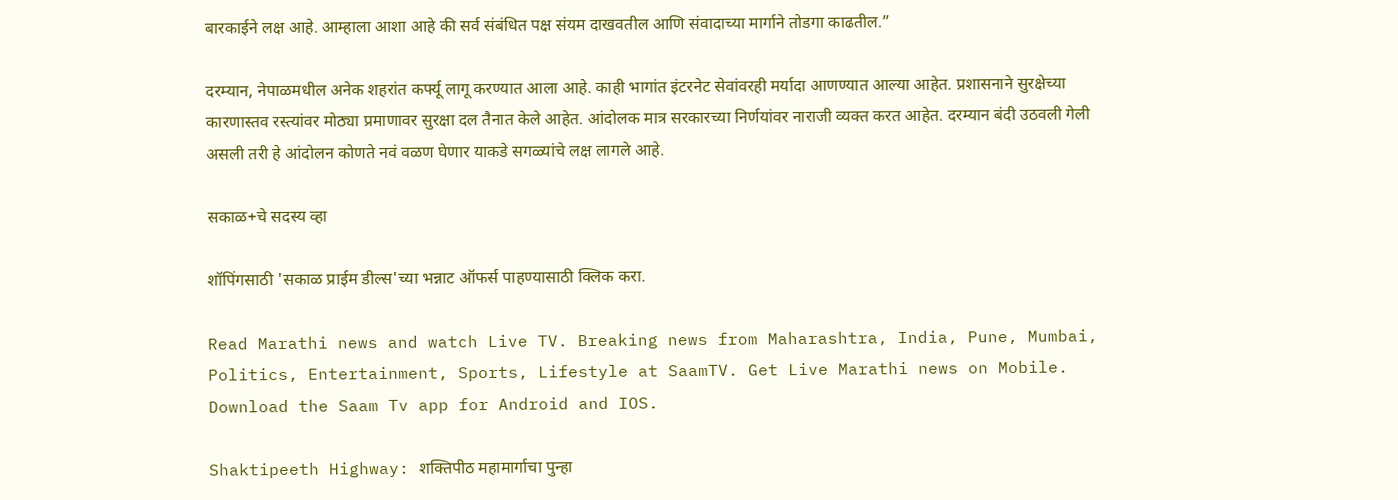बारकाईने लक्ष आहे. आम्हाला आशा आहे की सर्व संबंधित पक्ष संयम दाखवतील आणि संवादाच्या मार्गाने तोडगा काढतील.”

दरम्यान, नेपाळमधील अनेक शहरांत कर्फ्यू लागू करण्यात आला आहे. काही भागांत इंटरनेट सेवांवरही मर्यादा आणण्यात आल्या आहेत. प्रशासनाने सुरक्षेच्या कारणास्तव रस्त्यांवर मोठ्या प्रमाणावर सुरक्षा दल तैनात केले आहेत. आंदोलक मात्र सरकारच्या निर्णयांवर नाराजी व्यक्त करत आहेत. दरम्यान बंदी उठवली गेली असली तरी हे आंदोलन कोणते नवं वळण घेणार याकडे सगळ्यांचे लक्ष लागले आहे.

सकाळ+चे सदस्य व्हा

शॉपिंगसाठी 'सकाळ प्राईम डील्स'च्या भन्नाट ऑफर्स पाहण्यासाठी क्लिक करा.

Read Marathi news and watch Live TV. Breaking news from Maharashtra, India, Pune, Mumbai, Politics, Entertainment, Sports, Lifestyle at SaamTV. Get Live Marathi news on Mobile. Download the Saam Tv app for Android and IOS.

Shaktipeeth Highway: शक्तिपीठ महामार्गाचा पुन्हा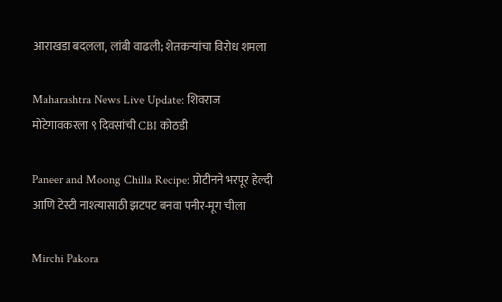आराखडा बदलला, लांबी वाढली; शेतकऱ्यांचा विरोध शमला

Maharashtra News Live Update: शिवराज मोटेगावकरला ९ दिवसांची CBI कोठडी

Paneer and Moong Chilla Recipe: प्रोटीनने भरपूर हेल्दी आणि टेस्टी नाश्त्यासाठी झटपट बनवा पनीर-मूग चीला

Mirchi Pakora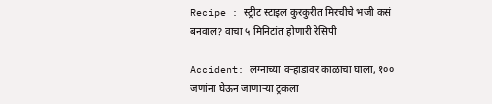Recipe : स्ट्रीट स्टाइल कुरकुरीत मिरचीचे भजी कसं बनवाल? वाचा ५ मिनिटांत होणारी रेसिपी

Accident: लग्नाच्या वऱ्हाडावर काळाचा घाला, १०० जणांना घेऊन जाणाऱ्या ट्रकला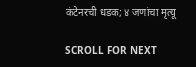कंटेनरची धडक; ४ जणांचा मृत्यू

SCROLL FOR NEXT